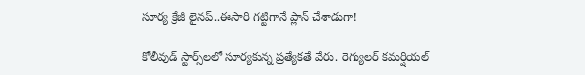సూర్య క్రేజీ లైన‌ప్‌..ఈసారి గ‌ట్టిగానే ప్లాన్ చేశాడుగా!

కోలీవుడ్ స్టార్స్‌ల‌లో సూర్య‌కున్న ప్ర‌త్యేక‌తే వేరు. రెగ్యుల‌ర్ క‌మ‌ర్షియ‌ల్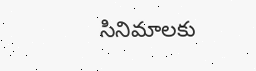సినిమాల‌కు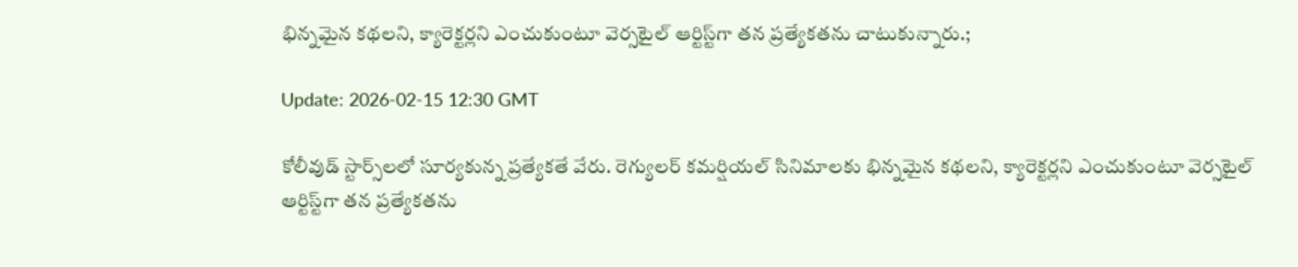భిన్న‌మైన క‌థ‌ల‌ని, క్యారెక్ట‌ర్ల‌ని ఎంచుకుంటూ వెర్స‌టైల్ ఆర్టిస్ట్‌గా త‌న ప్ర‌త్యేక‌త‌ను చాటుకున్నారు.;

Update: 2026-02-15 12:30 GMT

కోలీవుడ్ స్టార్స్‌ల‌లో సూర్య‌కున్న ప్ర‌త్యేక‌తే వేరు. రెగ్యుల‌ర్ క‌మ‌ర్షియ‌ల్ సినిమాల‌కు భిన్న‌మైన క‌థ‌ల‌ని, క్యారెక్ట‌ర్ల‌ని ఎంచుకుంటూ వెర్స‌టైల్ ఆర్టిస్ట్‌గా త‌న ప్ర‌త్యేక‌త‌ను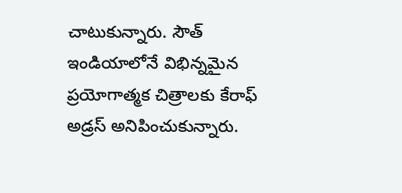చాటుకున్నారు. సౌత్ ఇండియాలోనే విభిన్న‌మైన ప్ర‌యోగాత్మ‌క చిత్రాల‌కు కేరాఫ్ అడ్ర‌స్ అనిపించుకున్నారు.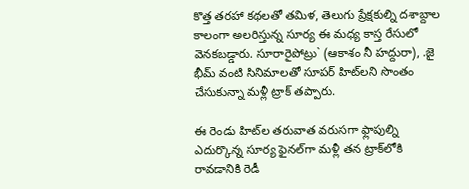కొత్త త‌ర‌హా క‌థ‌ల‌తో త‌మిళ‌, తెలుగు ప్రేక్ష‌కుల్ని ద‌శాబ్దాల కాలంగా అల‌రిస్తున్న సూర్య ఈ మ‌ధ్య కాస్త రేసులో వెన‌క‌బ‌డ్డారు. సూరారైపోట్రు` (ఆకాశం నీ హ‌ద్దురా), .జై భీమ్ వంటి సినిమాల‌తో సూప‌ర్ హిట్‌ల‌ని సొంతం చేసుకున్నా మ‌ళ్లీ ట్రాక్ త‌ప్పారు.

ఈ రెండు హిట్‌ల త‌రువాత వ‌రుస‌గా ఫ్లాపుల్ని ఎదుర్కొన్న సూర్య ఫైన‌ల్‌గా మ‌ళ్లీ త‌న ట్రాక్‌లోకి రావ‌డానికి రెడీ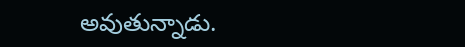అవుతున్నాడు.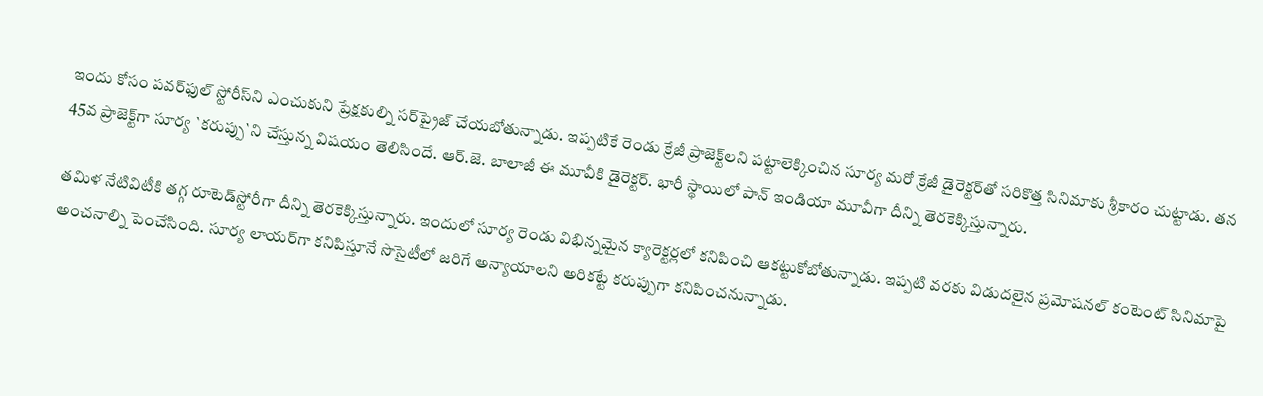ఇందు కోసం ప‌వ‌ర్‌ఫుల్ స్టోరీస్‌ని ఎంచుకుని ప్రేక్ష‌కుల్ని స‌ర్‌ప్రైజ్ చేయ‌బోతున్నాడు. ఇప్ప‌టికే రెండు క్రేజీ ప్రాజెక్ట్‌ల‌ని ప‌ట్టాలెక్కించిన సూర్య మ‌రో క్రేజీ డైరెక్ట‌ర్‌తో స‌రికొత్త సినిమాకు శ్రీ‌కారం చుట్టాడు. త‌న 45వ ప్రాజెక్ట్‌గా సూర్య `క‌రుప్పు`ని చేస్తున్న విష‌యం తెలిసిందే. ఆర్‌.జె. బాలాజీ ఈ మూవీకి డైరెక్ట‌ర్‌. భారీ స్థాయిలో పాన్ ఇండియా మూవీగా దీన్ని తెర‌కెక్కిస్తున్నారు.

త‌మిళ నేటివిటీకి త‌గ్గ రూటెడ్‌స్టోరీగా దీన్ని తెర‌కెక్కిస్తున్నారు. ఇందులో సూర్య రెండు విభిన్న‌మైన క్యారెక్ట‌ర్ల‌లో కనిపించి ఆక‌ట్టుకోబోతున్నాడు. ఇప్ప‌టి వ‌ర‌కు విడుద‌లైన ప్ర‌మోష‌న‌ల్ కంటెంట్ సినిమాపై అంచ‌నాల్ని పెంచేసింది. సూర్య లాయ‌ర్‌గా క‌నిపిస్తూనే సొసైటీలో జ‌రిగే అన్యాయాల‌ని అరిక‌ట్టే క‌రుప్పుగా క‌నిపించ‌నున్నాడు.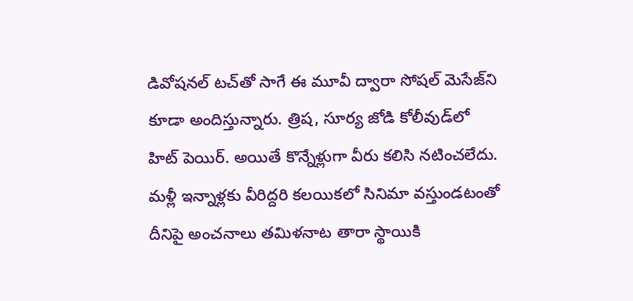డివోష‌న‌ల్ ట‌చ్‌తో సాగే ఈ మూవీ ద్వారా సోష‌ల్ మెసేజ్‌ని కూడా అందిస్తున్నారు. త్రిష, సూర్య జోడి కోలీవుడ్‌లో హిట్ పెయిర్‌. అయితే కొన్నేళ్లుగా వీరు క‌లిసి న‌టించ‌లేదు. మ‌ళ్లీ ఇన్నాళ్ల‌కు వీరిద్ద‌రి క‌ల‌యిక‌లో సినిమా వ‌స్తుండ‌టంతో దీనిపై అంచ‌నాలు త‌మిళ‌నాట తారా స్థాయికి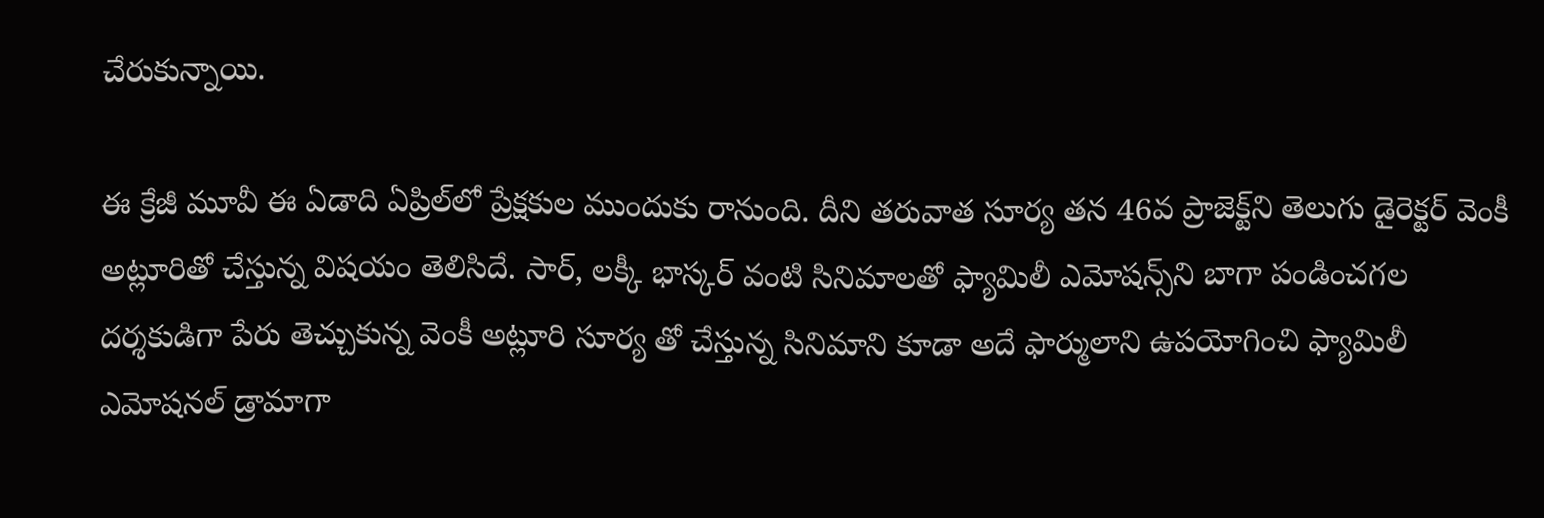చేరుకున్నాయి.

ఈ క్రేజీ మూవీ ఈ ఏడాది ఏప్రిల్‌లో ప్రేక్ష‌కుల ముందుకు రానుంది. దీని త‌రువాత సూర్య త‌న 46వ ప్రాజెక్ట్‌ని తెలుగు డైరెక్ట‌ర్ వెంకీ అట్లూరితో చేస్తున్న విష‌యం తెలిసిదే. సార్‌, ల‌క్కీ భాస్క‌ర్ వంటి సినిమాల‌తో ఫ్యామిలీ ఎమోష‌న్స్‌ని బాగా పండించ‌గ‌ల ద‌ర్శ‌కుడిగా పేరు తెచ్చుకున్న వెంకీ అట్లూరి సూర్య తో చేస్తున్న సినిమాని కూడా అదే ఫార్ములాని ఉప‌యోగించి ఫ్యామిలీ ఎమోష‌న‌ల్ డ్రామాగా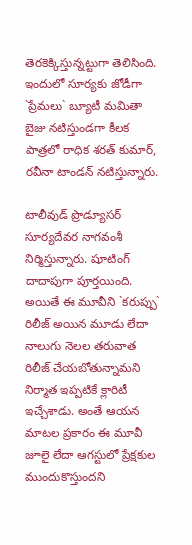తెర‌కెక్కిస్తున్న‌ట్టుగా తెలిసింది. ఇందులో సూర్య‌కు జోడీగా `ప్రేమ‌లు` బ్యూటీ మ‌మితా బైజు న‌టిస్తుండ‌గా కీల‌క పాత్ర‌లో రాధిక శ‌ర‌త్ కుమార్‌, ర‌వీనా టాండ‌న్ న‌టిస్తున్నారు.

టాలీవుడ్ ప్రొడ్యూస‌ర్ సూర్య‌దేవ‌ర నాగ‌వంశీ నిర్మిస్తున్నారు. షూటింగ్ దాదాపుగా పూర్త‌యింది. అయితే ఈ మూవీని `క‌రుప్పు` రిలీజ్ అయిన మూడు లేదా నాలుగు నెల‌ల త‌రువాత రిలీజ్ చేయ‌బోతున్నామ‌ని నిర్మాత ఇప్ప‌టికే క్లారిటీ ఇచ్చేశాడు. అంతే ఆయ‌న మాట‌ల ప్ర‌కారం ఈ మూవీ జూలై లేదా ఆగ‌స్టులో ప్రేక్ష‌కుల ముందుకొస్తుంద‌ని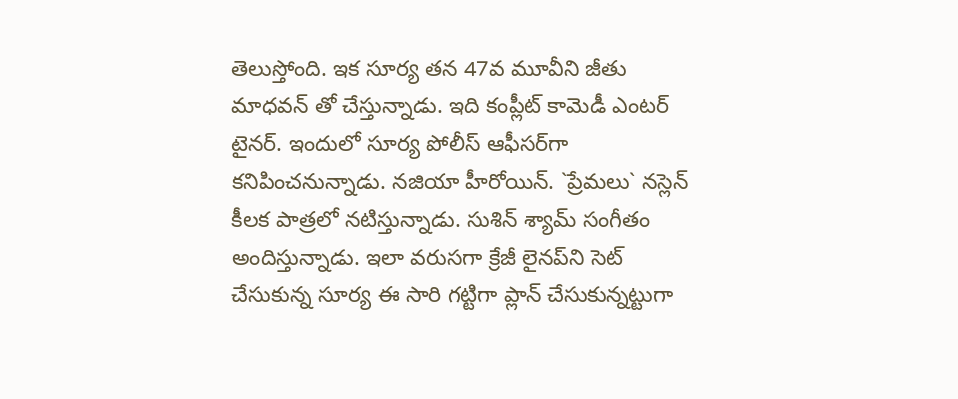తెలుస్తోంది. ఇక సూర్య త‌న 47వ మూవీని జీతు మాధ‌వ‌న్ తో చేస్తున్నాడు. ఇది కంప్లీట్ కామెడీ ఎంట‌ర్ టైన‌ర్‌. ఇందులో సూర్య పోలీస్ ఆఫీస‌ర్‌గా క‌నిపించ‌నున్నాడు. న‌జియా హీరోయిన్‌. `ప్రేమ‌లు` న‌స్లెన్ కీల‌క పాత్ర‌లో న‌టిస్తున్నాడు. సుశిన్ శ్యామ్ సంగీతం అందిస్తున్నాడు. ఇలా వ‌రుస‌గా క్రేజీ లైన‌ప్‌ని సెట్ చేసుకున్న సూర్య ఈ సారి గ‌ట్టిగా ప్లాన్ చేసుకున్న‌ట్టుగా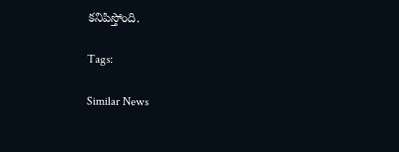క‌నిపిస్తోంది.

Tags:

Similar News